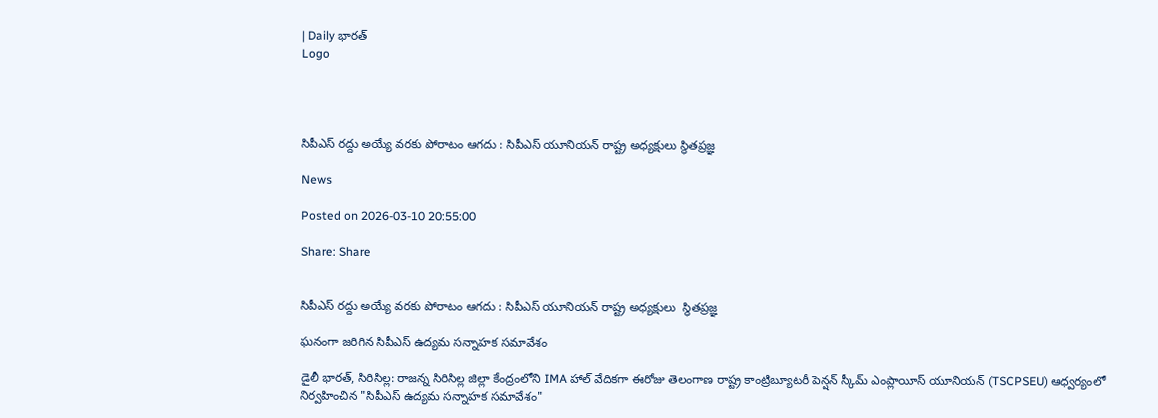| Daily భారత్
Logo




సిపీఎస్ రద్దు అయ్యే వరకు పోరాటం ఆగదు : సిపీఎస్ యూనియన్ రాష్ట్ర అధ్యక్షులు స్థితప్రజ్ఞ

News

Posted on 2026-03-10 20:55:00

Share: Share


సిపీఎస్ రద్దు అయ్యే వరకు పోరాటం ఆగదు : సిపీఎస్ యూనియన్ రాష్ట్ర అధ్యక్షులు  స్థితప్రజ్ఞ

ఘనంగా జరిగిన సిపీఎస్ ఉద్యమ సన్నాహక సమావేశం

డైలీ భారత్, సిరిసిల్ల: రాజన్న సిరిసిల్ల జిల్లా కేంద్రంలోని IMA హాల్ వేదికగా ఈరోజు తెలంగాణ రాష్ట్ర కాంట్రిబ్యూటరీ పెన్షన్ స్కీమ్ ఎంప్లాయీస్ యూనియన్ (TSCPSEU) ఆధ్వర్యంలో నిర్వహించిన "సిపీఎస్ ఉద్యమ సన్నాహక సమావేశం"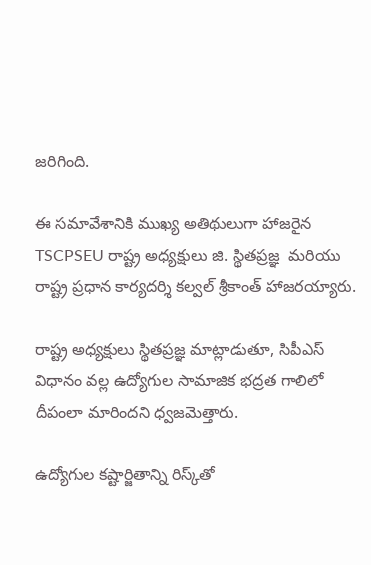జరిగింది.

ఈ సమావేశానికి ముఖ్య అతిథులుగా హాజరైన TSCPSEU రాష్ట్ర అధ్యక్షులు జి. స్థితప్రజ్ఞ  మరియు రాష్ట్ర ప్రధాన కార్యదర్శి కల్వల్ శ్రీకాంత్ హాజరయ్యారు.

రాష్ట్ర అధ్యక్షులు స్థితప్రజ్ఞ మాట్లాడుతూ, సిపీఎస్ విధానం వల్ల ఉద్యోగుల సామాజిక భద్రత గాలిలో దీపంలా మారిందని ధ్వజమెత్తారు.

ఉద్యోగుల కష్టార్జితాన్ని రిస్క్‌తో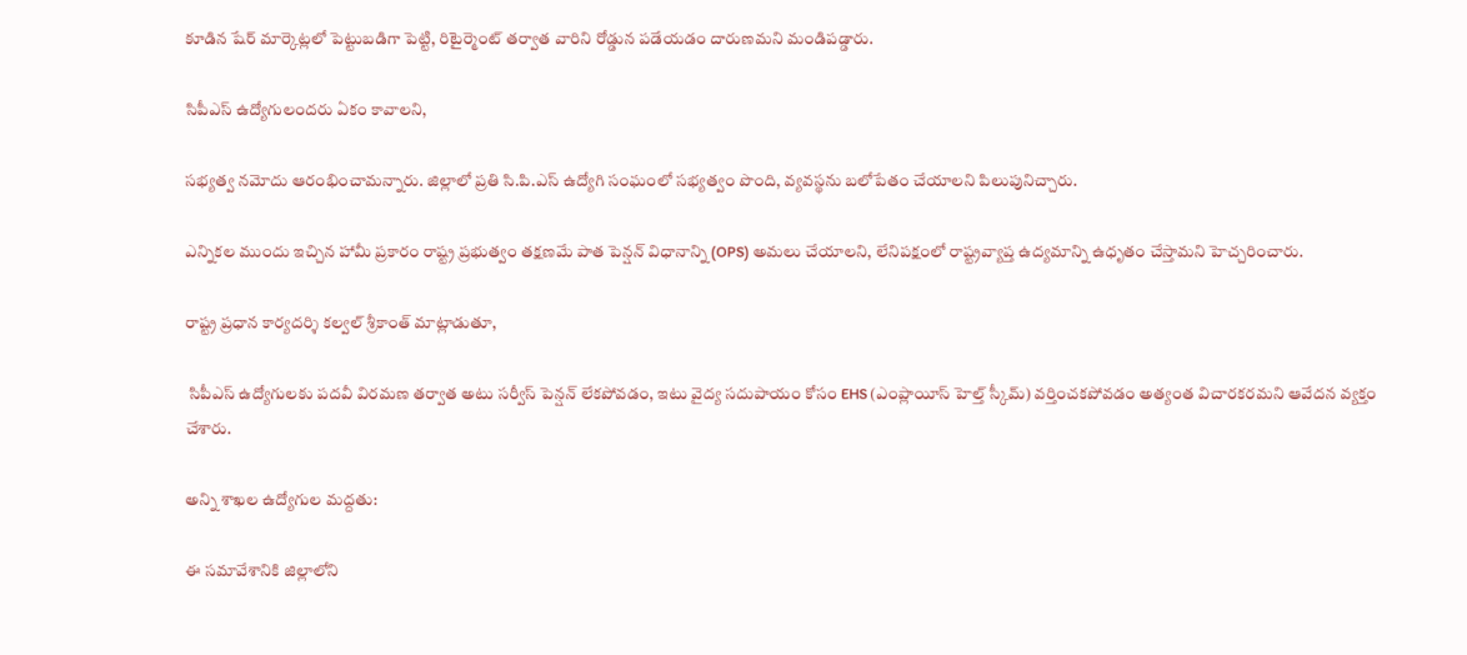కూడిన షేర్ మార్కెట్లలో పెట్టుబడిగా పెట్టి, రిటైర్మెంట్ తర్వాత వారిని రోడ్డున పడేయడం దారుణమని మండిపడ్డారు.

సిపీఎస్ ఉద్యోగులందరు ఏకం కావాలని,

సభ్యత్వ నమోదు ఆరంభించామన్నారు. జిల్లాలో ప్రతి సి.పి.ఎస్ ఉద్యోగి సంఘంలో సభ్యత్వం పొంది, వ్యవస్థను బలోపేతం చేయాలని పిలుపునిచ్చారు.

ఎన్నికల ముందు ఇచ్చిన హామీ ప్రకారం రాష్ట్ర ప్రభుత్వం తక్షణమే పాత పెన్షన్ విధానాన్ని (OPS) అమలు చేయాలని, లేనిపక్షంలో రాష్ట్రవ్యాప్త ఉద్యమాన్ని ఉధృతం చేస్తామని హెచ్చరించారు.

రాష్ట్ర ప్రధాన కార్యదర్శి కల్వల్ శ్రీకాంత్ మాట్లాడుతూ,

 సిపీఎస్ ఉద్యోగులకు పదవీ విరమణ తర్వాత అటు సర్వీస్ పెన్షన్ లేకపోవడం, ఇటు వైద్య సదుపాయం కోసం EHS (ఎంప్లాయీస్ హెల్త్ స్కీమ్) వర్తించకపోవడం అత్యంత విచారకరమని ఆవేదన వ్యక్తం చేశారు.

అన్ని శాఖల ఉద్యోగుల మద్దతు:

ఈ సమావేశానికి జిల్లాలోని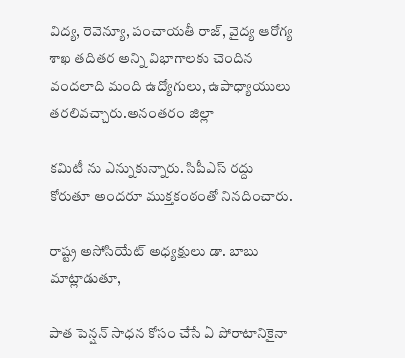విద్య, రెవెన్యూ, పంచాయతీ రాజ్, వైద్య ఆరోగ్య శాఖ తదితర అన్ని విభాగాలకు చెందిన వందలాది మంది ఉద్యోగులు, ఉపాధ్యాయులు తరలివచ్చారు.అనంతరం జిల్లా

కమిటీ ను ఎన్నుకున్నారు. సిపీఎస్ రద్దు కోరుతూ అందరూ ముక్తకంఠంతో నినదించారు.

రాష్ట్ర అసోసియేట్ అధ్యక్షులు డా. బాబు మాట్లాడుతూ,

పాత పెన్షన్ సాధన కోసం చేసే ఏ పోరాటానికైనా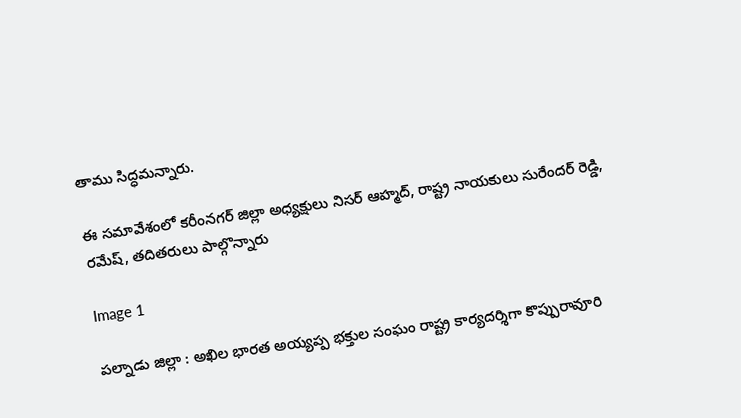తాము సిద్ధమన్నారు.

ఈ సమావేశంలో కరీంనగర్ జిల్లా అధ్యక్షులు నిసర్ ఆహ్మద్, రాష్ట్ర నాయకులు సురేందర్ రెడ్డి, రమేష్, తదితరులు పాల్గొన్నారు

Image 1

పల్నాడు జిల్లా : అఖిల భారత అయ్యప్ప భక్తుల సంఘం రాష్ట్ర కార్యదర్శిగా కొప్పురావూరి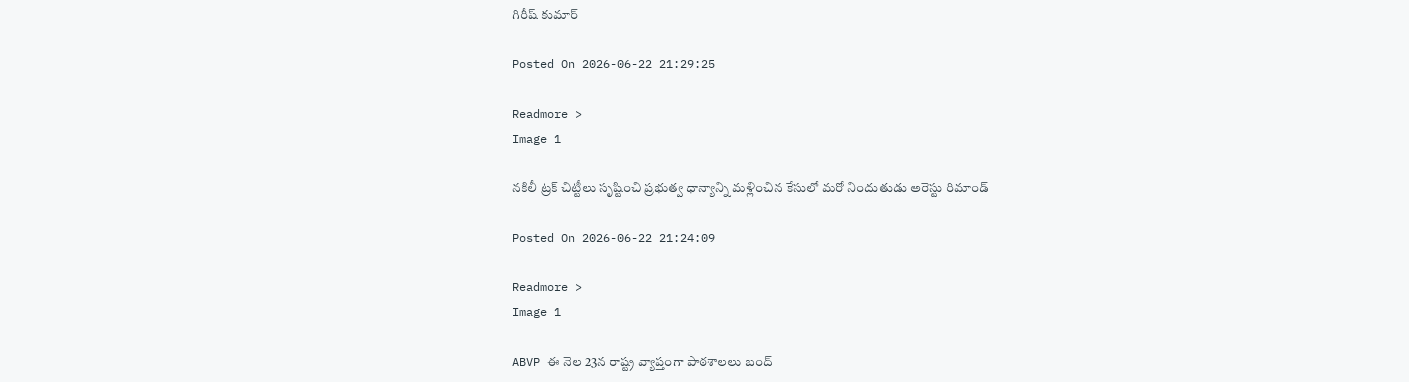గిరీష్ కుమార్

Posted On 2026-06-22 21:29:25

Readmore >
Image 1

నకిలీ ట్రక్ చిట్టీలు సృష్టించి ప్రభుత్వ ధాన్యాన్ని మళ్లించిన కేసులో మరో నిందుతుడు అరెస్టు రిమాండ్

Posted On 2026-06-22 21:24:09

Readmore >
Image 1

ABVP ఈ నెల 23న రాష్ట్ర వ్యాప్తంగా పాఠశాలలు బంద్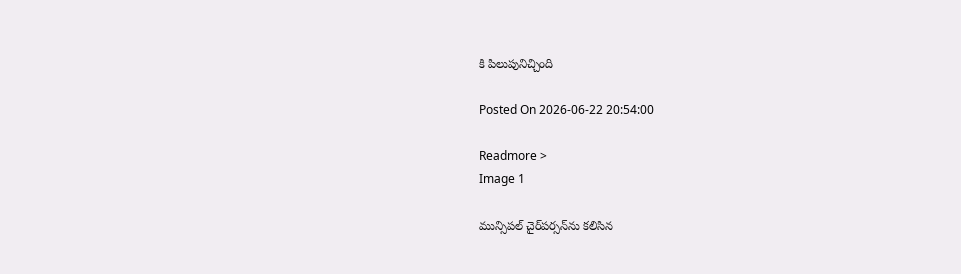కి పిలుపునిచ్చింది

Posted On 2026-06-22 20:54:00

Readmore >
Image 1

మున్సిపల్ చైర్‌పర్సన్‌ను కలిసిన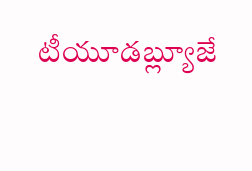టీయూడబ్ల్యూజే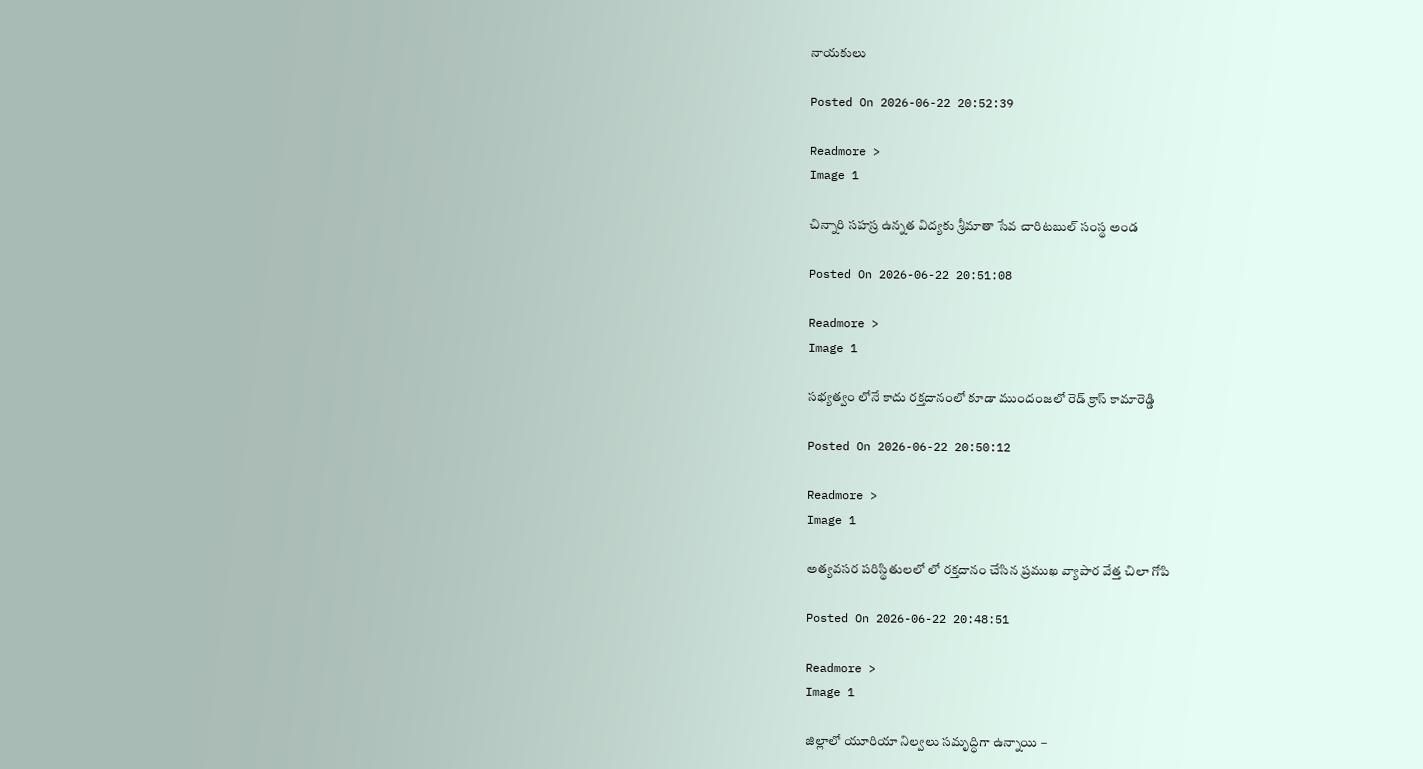నాయకులు

Posted On 2026-06-22 20:52:39

Readmore >
Image 1

చిన్నారి సహస్ర ఉన్నత విద్యకు శ్రీమాతా సేవ చారిటబుల్ సంస్థ అండ

Posted On 2026-06-22 20:51:08

Readmore >
Image 1

సభ్యత్వం లోనే కాదు రక్తదానంలో కూడా ముందంజలో రెడ్ క్రాస్ కామారెడ్డి

Posted On 2026-06-22 20:50:12

Readmore >
Image 1

అత్యవసర పరిస్థితులలో లో రక్తదానం చేసిన ప్రముఖ వ్యాపార వేత్త చిలా గోపి

Posted On 2026-06-22 20:48:51

Readmore >
Image 1

జిల్లాలో యూరియా నిల్వలు సమృద్ధిగా ఉన్నాయి –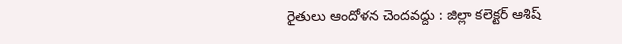రైతులు ఆందోళన చెందవద్దు : జిల్లా కలెక్టర్ ఆశిష్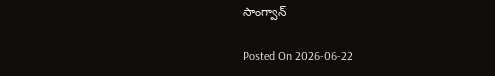సాంగ్వాన్

Posted On 2026-06-22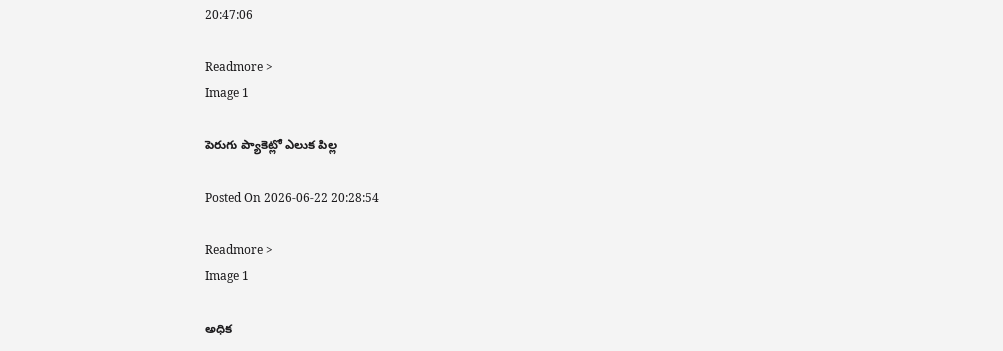20:47:06

Readmore >
Image 1

పెరుగు ప్యాకెట్లో ఎలుక పిల్ల

Posted On 2026-06-22 20:28:54

Readmore >
Image 1

అధిక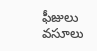ఫీజులు వసూలు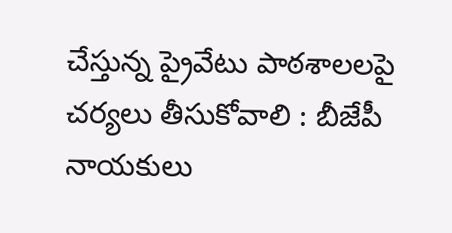చేస్తున్న ప్రైవేటు పాఠశాలలపై చర్యలు తీసుకోవాలి : బీజేపీ నాయకులు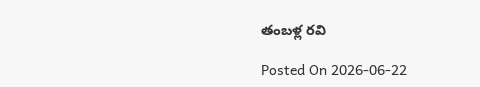తంబళ్ల రవి

Posted On 2026-06-22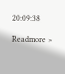20:09:38

Readmore >